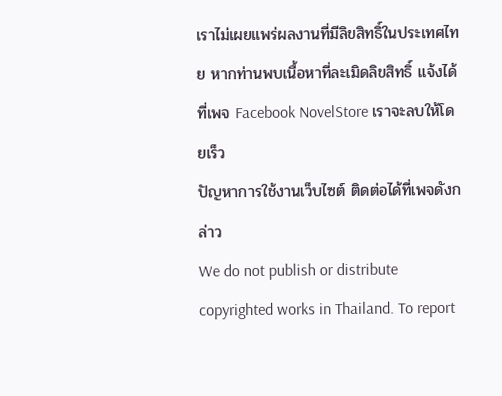เราไม่เผยแพร่ผลงานที่มีลิขสิทธิ์ในประเทศไทย หากท่านพบเนื้อหาที่ละเมิดลิขสิทธิ์ แจ้งได้ที่เพจ Facebook NovelStore เราจะลบให้โดยเร็ว
ปัญหาการใช้งานเว็บไซต์ ติดต่อได้ที่เพจดังกล่าว
We do not publish or distribute copyrighted works in Thailand. To report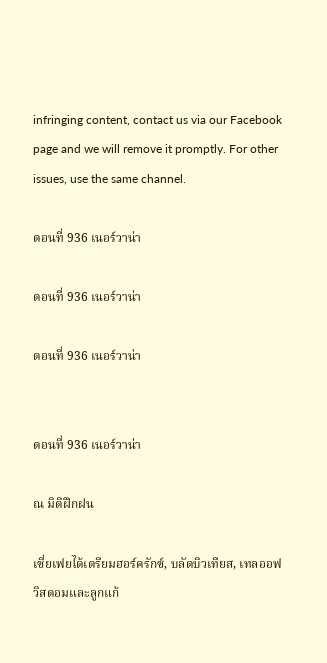infringing content, contact us via our Facebook page and we will remove it promptly. For other issues, use the same channel.

ตอนที่ 936 เนอร์วาน่า

ตอนที่ 936 เนอร์วาน่า

ตอนที่ 936 เนอร์วาน่า


ตอนที่ 936 เนอร์วาน่า

ณ มิติฝึกฝน

เซี่ยเฟยได้เตรียมฮอร์ครักซ์, บลัดบิวเทียส, เทลออฟวิสดอมและลูกแก้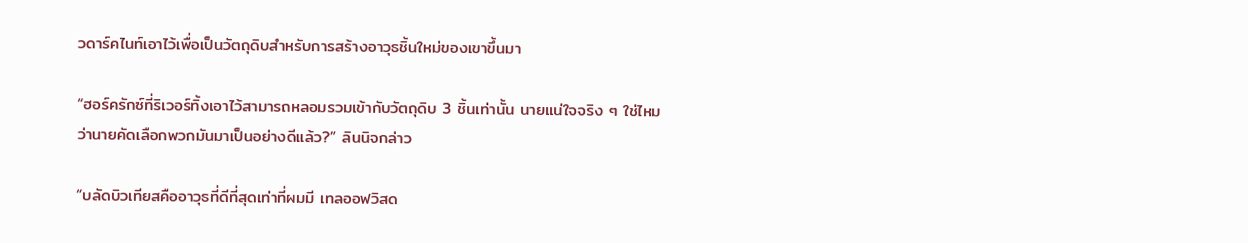วดาร์คไนท์เอาไว้เพื่อเป็นวัตถุดิบสำหรับการสร้างอาวุธชิ้นใหม่ของเขาขึ้นมา

“ฮอร์ครักซ์ที่ริเวอร์ทิ้งเอาไว้สามารถหลอมรวมเข้ากับวัตถุดิบ 3 ชิ้นเท่านั้น นายแน่ใจจริง ๆ ใช่ไหมว่านายคัดเลือกพวกมันมาเป็นอย่างดีแล้ว?” ลินนิจกล่าว

“บลัดบิวเทียสคืออาวุธที่ดีที่สุดเท่าที่ผมมี เทลออฟวิสด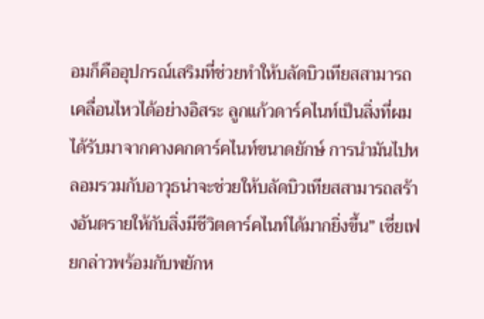อมก็คืออุปกรณ์เสริมที่ช่วยทำให้บลัดบิวเทียสสามารถเคลื่อนไหวได้อย่างอิสระ ลูกแก้วดาร์คไนท์เป็นสิ่งที่ผมได้รับมาจากคางคกดาร์คไนท์ขนาดยักษ์ การนำมันไปหลอมรวมกับอาวุธน่าจะช่วยให้บลัดบิวเทียสสามารถสร้างอันตรายให้กับสิ่งมีชีวิตดาร์คไนท์ได้มากยิ่งขึ้น” เซี่ยเฟยกล่าวพร้อมกับพยักห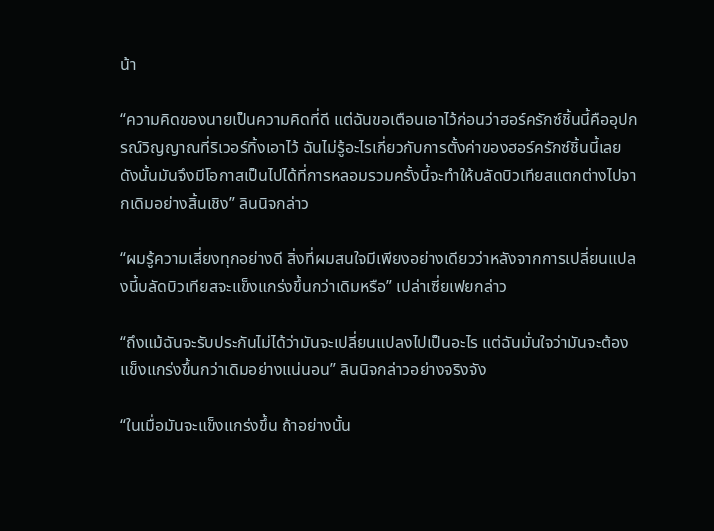น้า

“ความคิดของนายเป็นความคิดที่ดี แต่ฉันขอเตือนเอาไว้ก่อนว่าฮอร์ครักซ์ชิ้นนี้คืออุปกรณ์วิญญาณที่ริเวอร์ทิ้งเอาไว้ ฉันไม่รู้อะไรเกี่ยวกับการตั้งค่าของฮอร์ครักซ์ชิ้นนี้เลย ดังนั้นมันจึงมีโอกาสเป็นไปได้ที่การหลอมรวมครั้งนี้จะทำให้บลัดบิวเทียสแตกต่างไปจากเดิมอย่างสิ้นเชิง” ลินนิจกล่าว

“ผมรู้ความเสี่ยงทุกอย่างดี สิ่งที่ผมสนใจมีเพียงอย่างเดียวว่าหลังจากการเปลี่ยนแปลงนี้บลัดบิวเทียสจะแข็งแกร่งขึ้นกว่าเดิมหรือ” เปล่าเซี่ยเฟยกล่าว

“ถึงแม้ฉันจะรับประกันไม่ได้ว่ามันจะเปลี่ยนแปลงไปเป็นอะไร แต่ฉันมั่นใจว่ามันจะต้องแข็งแกร่งขึ้นกว่าเดิมอย่างแน่นอน” ลินนิจกล่าวอย่างจริงจัง

“ในเมื่อมันจะแข็งแกร่งขึ้น ถ้าอย่างนั้น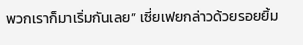พวกเราก็มาเริ่มกันเลย” เซี่ยเฟยกล่าวด้วยรอยยิ้ม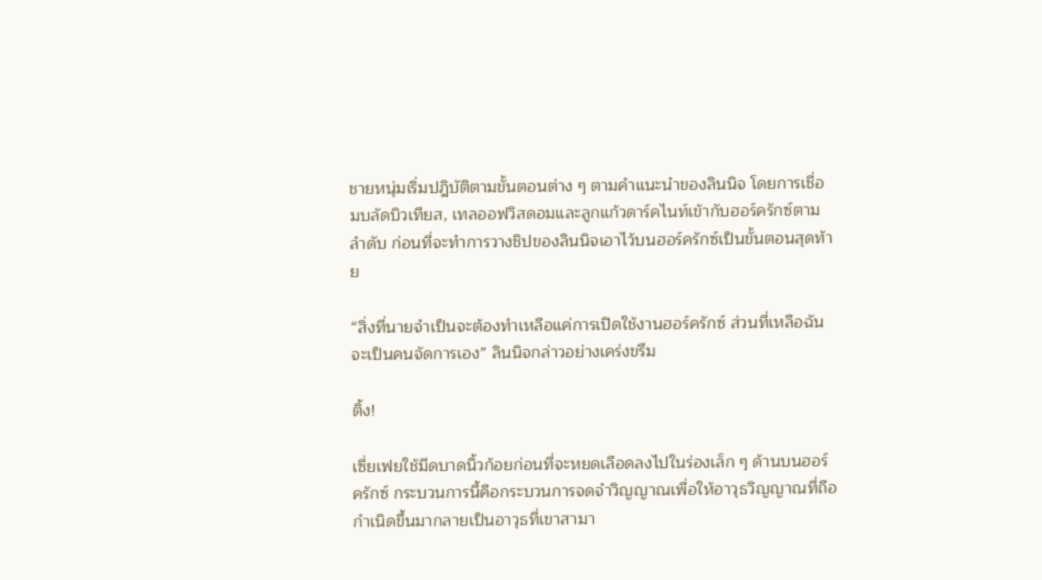ชายหนุ่มเริ่มปฎิบัติตามขั้นตอนต่าง ๆ ตามคำแนะนำของลินนิจ โดยการเชื่อมบลัดบิวเทียส, เทลออฟวิสดอมและลูกแก้วดาร์คไนท์เข้ากับฮอร์ครักซ์ตามลำดับ ก่อนที่จะทำการวางชิปของลินนิจเอาไว้บนฮอร์ครักซ์เป็นขั้นตอนสุดท้าย

“สิ่งที่นายจำเป็นจะต้องทำเหลือแค่การเปิดใช้งานฮอร์ครักซ์ ส่วนที่เหลือฉันจะเป็นคนจัดการเอง” ลินนิจกล่าวอย่างเคร่งขรึม

ติ้ง!

เซี่ยเฟยใช้มีดบาดนิ้วก้อยก่อนที่จะหยดเลือดลงไปในร่องเล็ก ๆ ด้านบนฮอร์ครักซ์ กระบวนการนี้คือกระบวนการจดจำวิญญาณเพื่อให้อาวุธวิญญาณที่ถือกำเนิดขึ้นมากลายเป็นอาวุธที่เขาสามา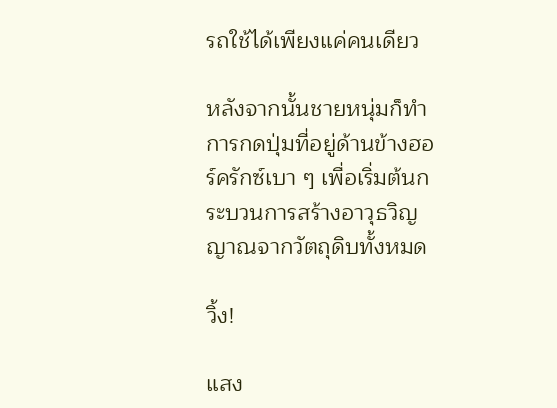รถใช้ได้เพียงแค่คนเดียว

หลังจากนั้นชายหนุ่มก็ทำการกดปุ่มที่อยู่ด้านข้างฮอร์ครักซ์เบา ๆ เพื่อเริ่มต้นกระบวนการสร้างอาวุธวิญญาณจากวัตถุดิบทั้งหมด

วิ้ง!

แสง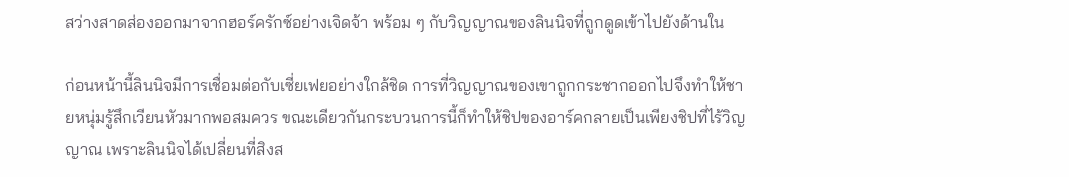สว่างสาดส่องออกมาจากฮอร์ครักซ์อย่างเจิดจ้า พร้อม ๆ กับวิญญาณของลินนิจที่ถูกดูดเข้าไปยังด้านใน

ก่อนหน้านี้ลินนิจมีการเชื่อมต่อกับเซี่ยเฟยอย่างใกล้ชิด การที่วิญญาณของเขาถูกกระชากออกไปจึงทำให้ชายหนุ่มรู้สึกเวียนหัวมากพอสมควร ขณะเดียวกันกระบวนการนี้ก็ทำให้ชิปของอาร์คกลายเป็นเพียงชิปที่ไร้วิญญาณ เพราะลินนิจได้เปลี่ยนที่สิงส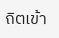ถิตเข้า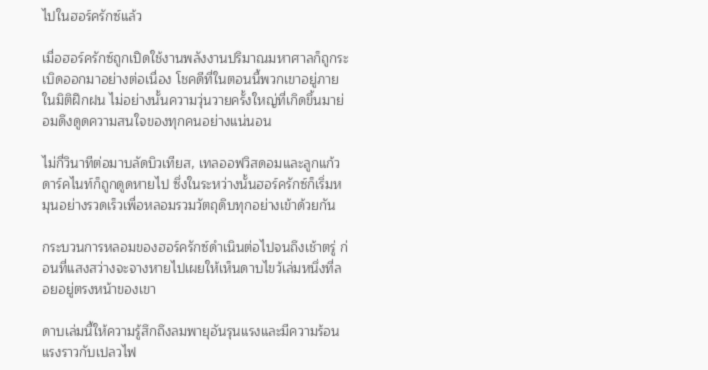ไปในฮอร์ครักซ์แล้ว

เมื่อฮอร์ครักซ์ถูกเปิดใช้งานพลังงานปริมาณมหาศาลก็ถูกระเบิดออกมาอย่างต่อเนื่อง โชคดีที่ในตอนนี้พวกเขาอยู่ภายในมิติฝึกฝน ไม่อย่างนั้นความวุ่นวายครั้งใหญ่ที่เกิดขึ้นมาย่อมดึงดูดความสนใจของทุกคนอย่างแน่นอน

ไม่กี่วินาทีต่อมาบลัดบิวเทียส, เทลออฟวิสดอมและลูกแก้วดาร์คไนท์ก็ถูกดูดหายไป ซึ่งในระหว่างนั้นฮอร์ครักซ์ก็เริ่มหมุนอย่างรวดเร็วเพื่อหลอมรวมวัตถุดิบทุกอย่างเข้าด้วยกัน

กระบวนการหลอมของฮอร์ครักซ์ดำเนินต่อไปจนถึงเช้าตรู่ ก่อนที่แสงสว่างจะจางหายไปเผยให้เห็นดาบไขว้เล่มหนึ่งที่ลอยอยู่ตรงหน้าของเขา

ดาบเล่มนี้ให้ความรู้สึกถึงลมพายุอันรุนแรงและมีความร้อนแรงราวกับเปลวไฟ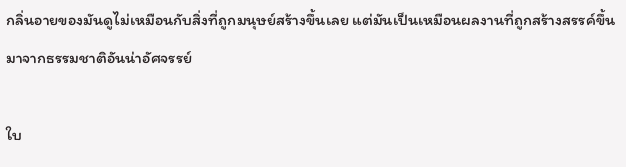กลิ่นอายของมันดูไม่เหมือนกับสิ่งที่ถูกมนุษย์สร้างขึ้นเลย แต่มันเป็นเหมือนผลงานที่ถูกสร้างสรรค์ขึ้นมาจากธรรมชาติอันน่าอัศจรรย์

ใบ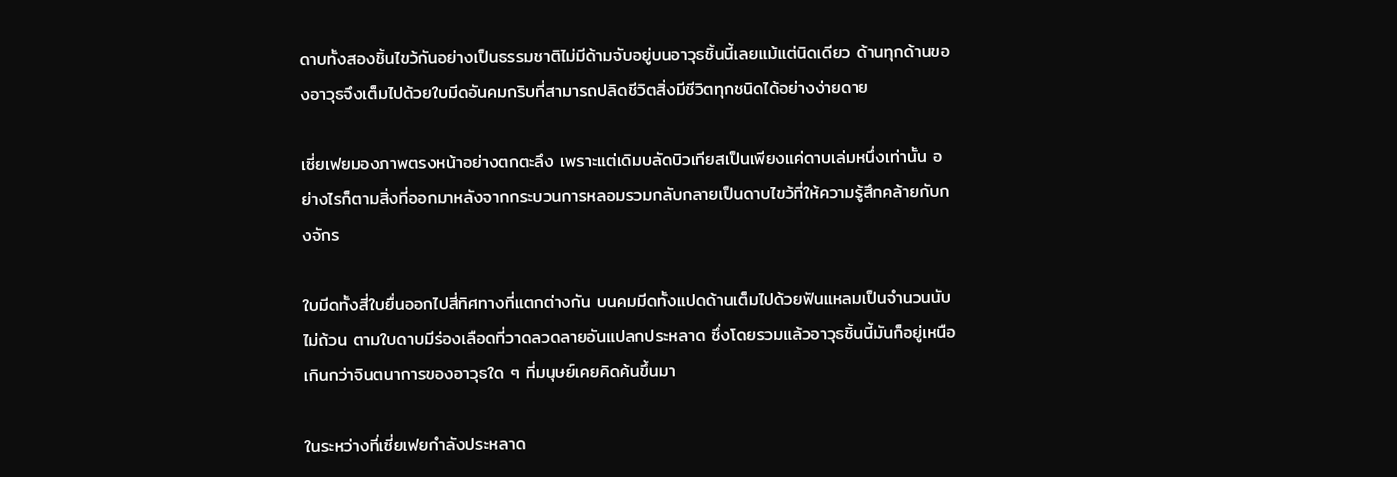ดาบทั้งสองชิ้นไขว้กันอย่างเป็นธรรมชาติไม่มีด้ามจับอยู่บนอาวุธชิ้นนี้เลยแม้แต่นิดเดียว ด้านทุกด้านของอาวุธจึงเต็มไปด้วยใบมีดอันคมกริบที่สามารถปลิดชีวิตสิ่งมีชีวิตทุกชนิดได้อย่างง่ายดาย

เซี่ยเฟยมองภาพตรงหน้าอย่างตกตะลึง เพราะแต่เดิมบลัดบิวเทียสเป็นเพียงแค่ดาบเล่มหนึ่งเท่านั้น อย่างไรก็ตามสิ่งที่ออกมาหลังจากกระบวนการหลอมรวมกลับกลายเป็นดาบไขว้ที่ให้ความรู้สึกคล้ายกับกงจักร

ใบมีดทั้งสี่ใบยื่นออกไปสี่ทิศทางที่แตกต่างกัน บนคมมีดทั้งแปดด้านเต็มไปด้วยฟันแหลมเป็นจำนวนนับไม่ถ้วน ตามใบดาบมีร่องเลือดที่วาดลวดลายอันแปลกประหลาด ซึ่งโดยรวมแล้วอาวุธชิ้นนี้มันก็อยู่เหนือเกินกว่าจินตนาการของอาวุธใด ๆ ที่มนุษย์เคยคิดค้นขึ้นมา

ในระหว่างที่เซี่ยเฟยกำลังประหลาด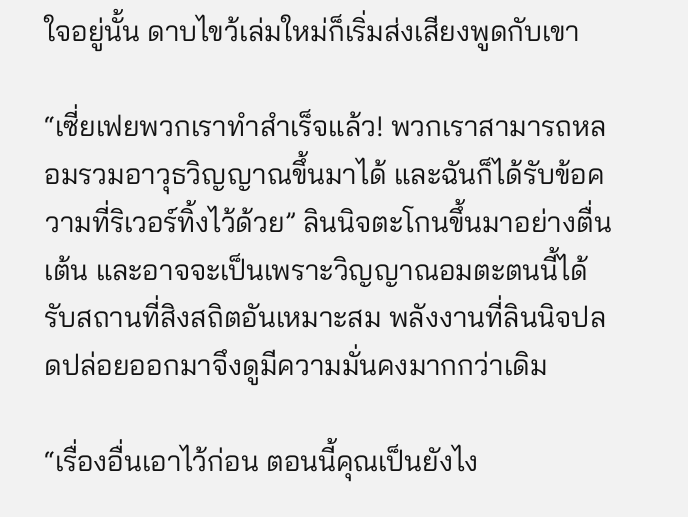ใจอยู่นั้น ดาบไขว้เล่มใหม่ก็เริ่มส่งเสียงพูดกับเขา

“เซี่ยเฟยพวกเราทำสำเร็จแล้ว! พวกเราสามารถหลอมรวมอาวุธวิญญาณขึ้นมาได้ และฉันก็ได้รับข้อความที่ริเวอร์ทิ้งไว้ด้วย” ลินนิจตะโกนขึ้นมาอย่างตื่นเต้น และอาจจะเป็นเพราะวิญญาณอมตะตนนี้ได้รับสถานที่สิงสถิตอันเหมาะสม พลังงานที่ลินนิจปลดปล่อยออกมาจึงดูมีความมั่นคงมากกว่าเดิม

“เรื่องอื่นเอาไว้ก่อน ตอนนี้คุณเป็นยังไง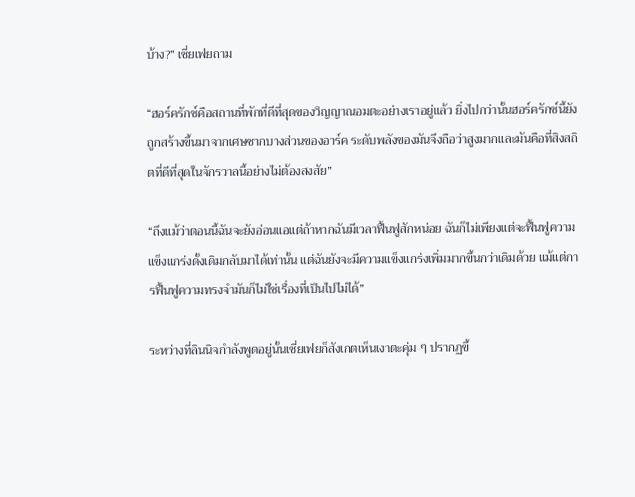บ้าง?” เซี่ยเฟยถาม

“ฮอร์ครักซ์คือสถานที่พักที่ดีที่สุดของวิญญาณอมตะอย่างเราอยู่แล้ว ยิ่งไปกว่านั้นฮอร์ครักซ์นี้ยังถูกสร้างขึ้นมาจากเศษซากบางส่วนของอาร์ค ระดับพลังของมันจึงถือว่าสูงมากและมันคือที่สิงสถิตที่ดีที่สุดในจักรวาลนี้อย่างไม่ต้องสงสัย”

“ถึงแม้ว่าตอนนี้ฉันจะยังอ่อนแอแต่ถ้าหากฉันมีเวลาฟื้นฟูสักหน่อย ฉันก็ไม่เพียงแต่จะฟื้นฟูความแข็งแกร่งดั้งเดิมกลับมาได้เท่านั้น แต่ฉันยังจะมีความแข็งแกร่งเพิ่มมากขึ้นกว่าเดิมด้วย แม้แต่การฟื้นฟูความทรงจำมันก็ไม่ใช่เรื่องที่เป็นไปไม่ได้”

ระหว่างที่ลินนิจกำลังพูดอยู่นั้นเซี่ยเฟยก็สังเกตเห็นเงาตะคุ่ม ๆ ปรากฏขึ้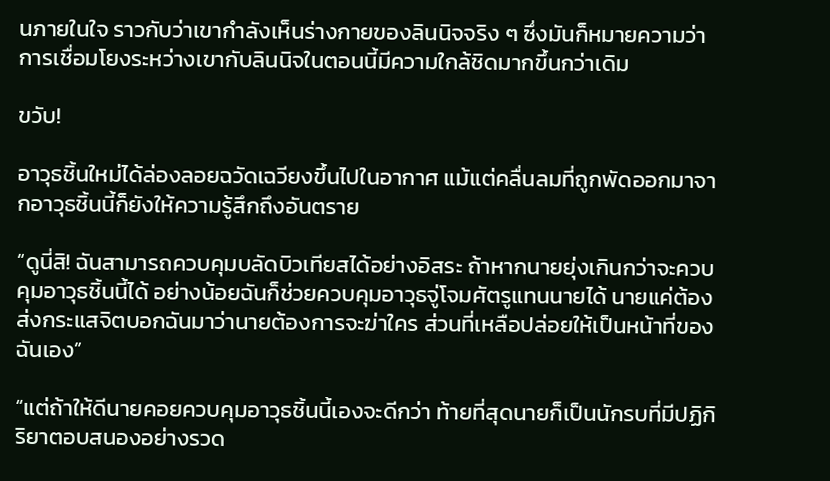นภายในใจ ราวกับว่าเขากำลังเห็นร่างกายของลินนิจจริง ๆ ซึ่งมันก็หมายความว่าการเชื่อมโยงระหว่างเขากับลินนิจในตอนนี้มีความใกล้ชิดมากขึ้นกว่าเดิม

ขวับ!

อาวุธชิ้นใหม่ได้ล่องลอยฉวัดเฉวียงขึ้นไปในอากาศ แม้แต่คลื่นลมที่ถูกพัดออกมาจากอาวุธชิ้นนี้ก็ยังให้ความรู้สึกถึงอันตราย

“ดูนี่สิ! ฉันสามารถควบคุมบลัดบิวเทียสได้อย่างอิสระ ถ้าหากนายยุ่งเกินกว่าจะควบคุมอาวุธชิ้นนี้ได้ อย่างน้อยฉันก็ช่วยควบคุมอาวุธจู่โจมศัตรูแทนนายได้ นายแค่ต้องส่งกระแสจิตบอกฉันมาว่านายต้องการจะฆ่าใคร ส่วนที่เหลือปล่อยให้เป็นหน้าที่ของฉันเอง”

“แต่ถ้าให้ดีนายคอยควบคุมอาวุธชิ้นนี้เองจะดีกว่า ท้ายที่สุดนายก็เป็นนักรบที่มีปฏิกิริยาตอบสนองอย่างรวด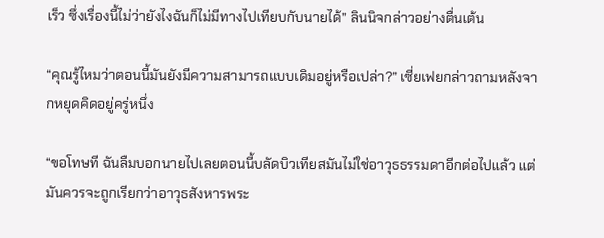เร็ว ซึ่งเรื่องนี้ไม่ว่ายังไงฉันก็ไม่มีทางไปเทียบกับนายได้” ลินนิจกล่าวอย่างตื่นเต้น

“คุณรู้ไหมว่าตอนนี้มันยังมีความสามารถแบบเดิมอยู่หรือเปล่า?” เซี่ยเฟยกล่าวถามหลังจากหยุดคิดอยู่ครู่หนึ่ง

“ขอโทษที ฉันลืมบอกนายไปเลยตอนนี้บลัดบิวเทียสมันไม่ใช่อาวุธธรรมดาอีกต่อไปแล้ว แต่มันควรจะถูกเรียกว่าอาวุธสังหารพระ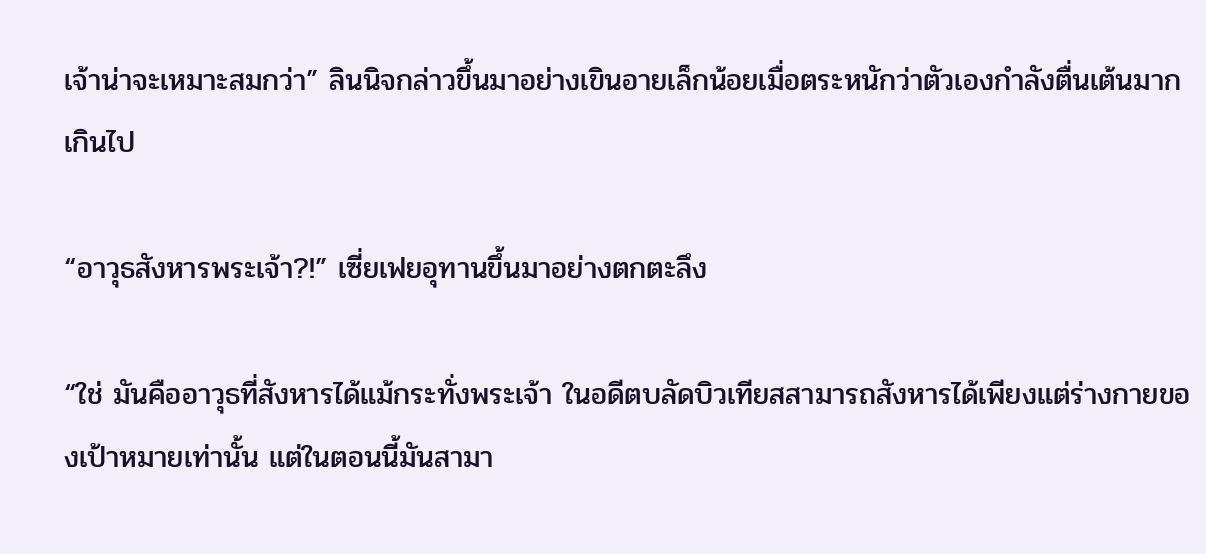เจ้าน่าจะเหมาะสมกว่า” ลินนิจกล่าวขึ้นมาอย่างเขินอายเล็กน้อยเมื่อตระหนักว่าตัวเองกำลังตื่นเต้นมากเกินไป

“อาวุธสังหารพระเจ้า?!” เซี่ยเฟยอุทานขึ้นมาอย่างตกตะลึง

“ใช่ มันคืออาวุธที่สังหารได้แม้กระทั่งพระเจ้า ในอดีตบลัดบิวเทียสสามารถสังหารได้เพียงแต่ร่างกายของเป้าหมายเท่านั้น แต่ในตอนนี้มันสามา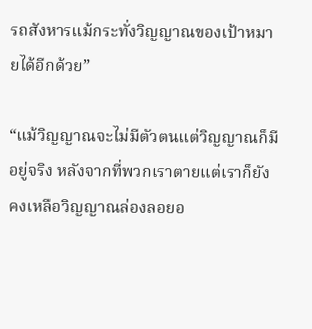รถสังหารแม้กระทั่งวิญญาณของเป้าหมายได้อีกด้วย”

“แม้วิญญาณจะไม่มีตัวตนแต่วิญญาณก็มีอยู่จริง หลังจากที่พวกเราตายแต่เราก็ยังคงเหลือวิญญาณล่องลอยอ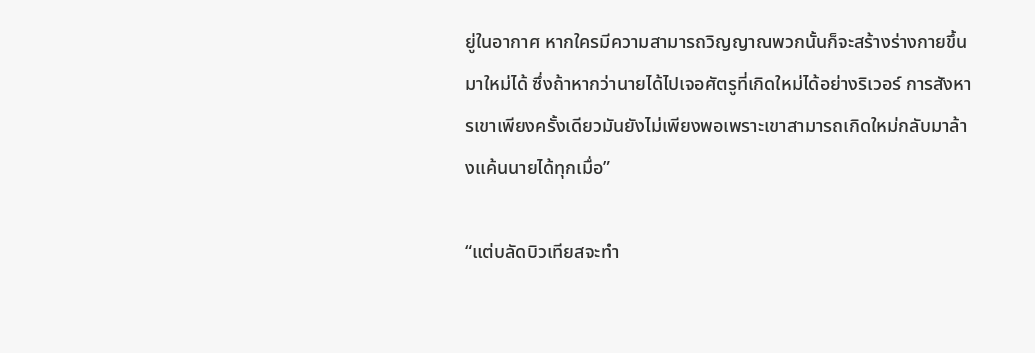ยู่ในอากาศ หากใครมีความสามารถวิญญาณพวกนั้นก็จะสร้างร่างกายขึ้นมาใหม่ได้ ซึ่งถ้าหากว่านายได้ไปเจอศัตรูที่เกิดใหม่ได้อย่างริเวอร์ การสังหารเขาเพียงครั้งเดียวมันยังไม่เพียงพอเพราะเขาสามารถเกิดใหม่กลับมาล้างแค้นนายได้ทุกเมื่อ”

“แต่บลัดบิวเทียสจะทำ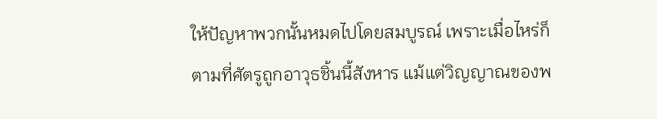ให้ปัญหาพวกนั้นหมดไปโดยสมบูรณ์ เพราะเมื่อไหร่ก็ตามที่ศัตรูถูกอาวุธชิ้นนี้สังหาร แม้แต่วิญญาณของพ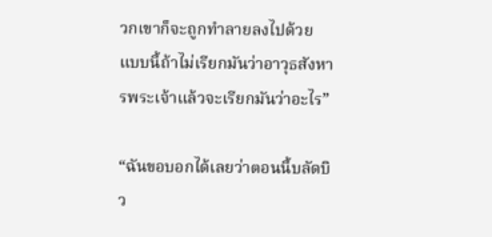วกเขาก็จะถูกทำลายลงไปด้วย แบบนี้ถ้าไม่เรียกมันว่าอาวุธสังหารพระเจ้าแล้วจะเรียกมันว่าอะไร”

“ฉันขอบอกได้เลยว่าตอนนี้บลัดบิว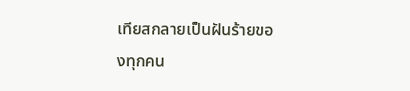เทียสกลายเป็นฝันร้ายของทุกคน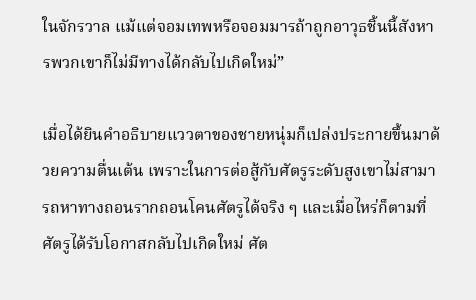ในจักรวาล แม้แต่จอมเทพหรือจอมมารถ้าถูกอาวุธชิ้นนี้สังหารพวกเขาก็ไม่มีทางได้กลับไปเกิดใหม่”

เมื่อได้ยินคำอธิบายแววตาของชายหนุ่มก็เปล่งประกายขึ้นมาด้วยความตื่นเต้น เพราะในการต่อสู้กับศัตรูระดับสูงเขาไม่สามารถหาทางถอนรากถอนโคนศัตรูได้จริง ๆ และเมื่อไหร่ก็ตามที่ศัตรูได้รับโอกาสกลับไปเกิดใหม่ ศัต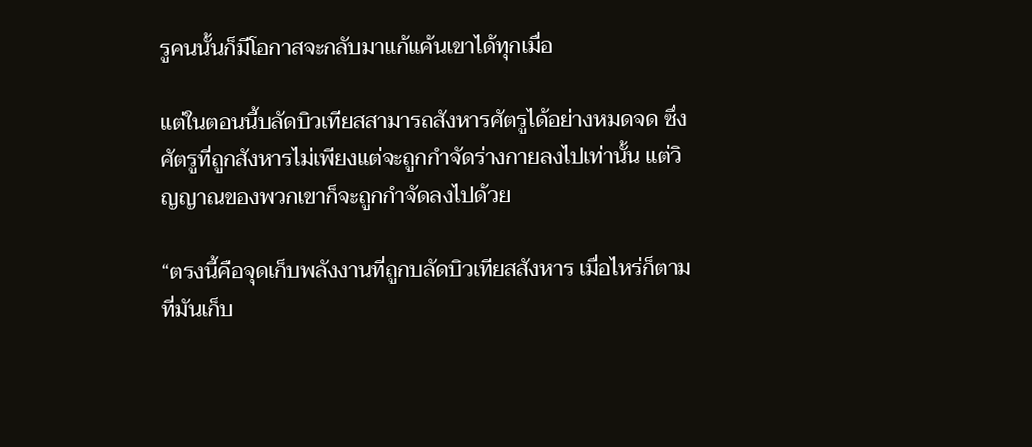รูคนนั้นก็มีโอกาสจะกลับมาแก้แค้นเขาได้ทุกเมื่อ

แต่ในตอนนี้บลัดบิวเทียสสามารถสังหารศัตรูได้อย่างหมดจด ซึ่งศัตรูที่ถูกสังหารไม่เพียงแต่จะถูกกำจัดร่างกายลงไปเท่านั้น แต่วิญญาณของพวกเขาก็จะถูกกำจัดลงไปด้วย

“ตรงนี้คือจุดเก็บพลังงานที่ถูกบลัดบิวเทียสสังหาร เมื่อไหร่ก็ตามที่มันเก็บ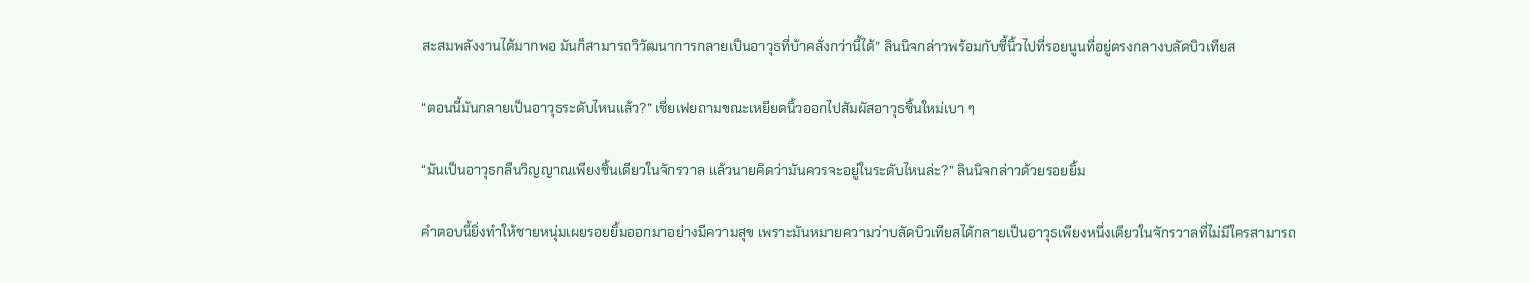สะสมพลังงานได้มากพอ มันก็สามารถวิวัฒนาการกลายเป็นอาวุธที่บ้าคลั่งกว่านี้ได้” ลินนิจกล่าวพร้อมกับชี้นิ้วไปที่รอยนูนที่อยู่ตรงกลางบลัดบิวเทียส

“ตอนนี้มันกลายเป็นอาวุธระดับไหนแล้ว?” เซี่ยเฟยถามขณะเหยียดนิ้วออกไปสัมผัสอาวุธชิ้นใหม่เบา ๆ

“มันเป็นอาวุธกลืนวิญญาณเพียงชิ้นเดียวในจักรวาล แล้วนายคิดว่ามันควรจะอยู่ในระดับไหนล่ะ?” ลินนิจกล่าวด้วยรอยยิ้ม

คำตอบนี้ยิ่งทำให้ชายหนุ่มเผยรอยยิ้มออกมาอย่างมีความสุข เพราะมันหมายความว่าบลัดบิวเทียสได้กลายเป็นอาวุธเพียงหนึ่งเดียวในจักรวาลที่ไม่มีใครสามารถ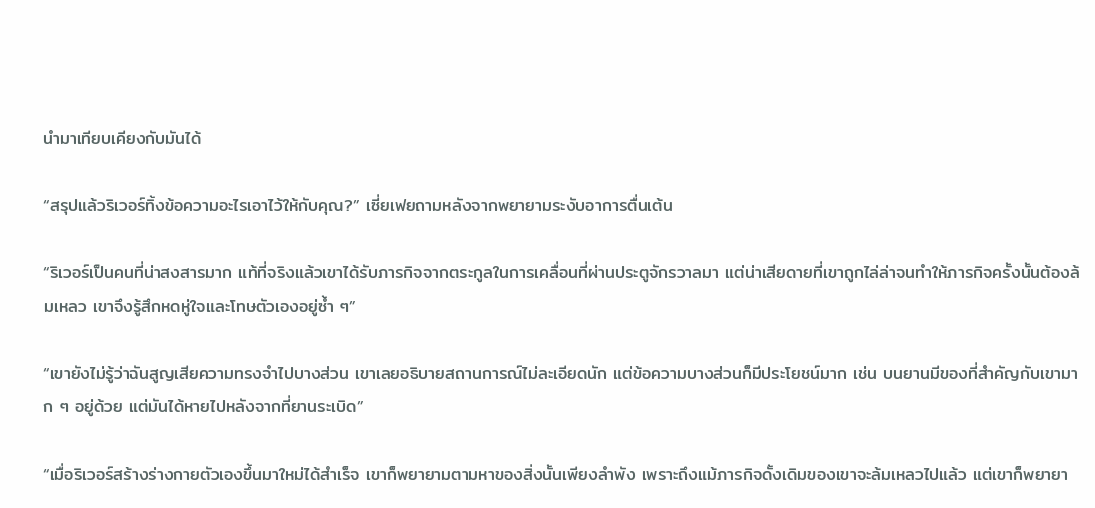นำมาเทียบเคียงกับมันได้

“สรุปแล้วริเวอร์ทิ้งข้อความอะไรเอาไว้ให้กับคุณ?” เซี่ยเฟยถามหลังจากพยายามระงับอาการตื่นเต้น

“ริเวอร์เป็นคนที่น่าสงสารมาก แท้ที่จริงแล้วเขาได้รับภารกิจจากตระกูลในการเคลื่อนที่ผ่านประตูจักรวาลมา แต่น่าเสียดายที่เขาถูกไล่ล่าจนทำให้ภารกิจครั้งนั้นต้องล้มเหลว เขาจึงรู้สึกหดหู่ใจและโทษตัวเองอยู่ซ้ำ ๆ”

“เขายังไม่รู้ว่าฉันสูญเสียความทรงจำไปบางส่วน เขาเลยอธิบายสถานการณ์ไม่ละเอียดนัก แต่ข้อความบางส่วนก็มีประโยชน์มาก เช่น บนยานมีของที่สำคัญกับเขามาก ๆ อยู่ด้วย แต่มันได้หายไปหลังจากที่ยานระเบิด”

“เมื่อริเวอร์สร้างร่างกายตัวเองขึ้นมาใหม่ได้สำเร็จ เขาก็พยายามตามหาของสิ่งนั้นเพียงลำพัง เพราะถึงแม้ภารกิจดั้งเดิมของเขาจะล้มเหลวไปแล้ว แต่เขาก็พยายา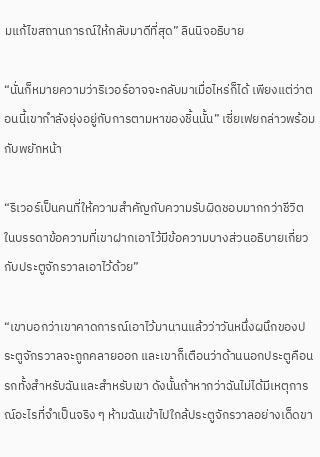มแก้ไขสถานการณ์ให้กลับมาดีที่สุด” ลินนิจอธิบาย

“นั่นก็หมายความว่าริเวอร์อาจจะกลับมาเมื่อไหร่ก็ได้ เพียงแต่ว่าตอนนี้เขากำลังยุ่งอยู่กับการตามหาของชิ้นนั้น” เซี่ยเฟยกล่าวพร้อมกับพยักหน้า

“ริเวอร์เป็นคนที่ให้ความสำคัญกับความรับผิดชอบมากกว่าชีวิต ในบรรดาข้อความที่เขาฝากเอาไว้มีข้อความบางส่วนอธิบายเกี่ยวกับประตูจักรวาลเอาไว้ด้วย”

“เขาบอกว่าเขาคาดการณ์เอาไว้มานานแล้วว่าวันหนึ่งผนึกของประตูจักรวาลจะถูกคลายออก และเขาก็เตือนว่าด้านนอกประตูคือนรกทั้งสำหรับฉันและสำหรับเขา ดังนั้นถ้าหากว่าฉันไม่ได้มีเหตุการณ์อะไรที่จำเป็นจริง ๆ ห้ามฉันเข้าไปใกล้ประตูจักรวาลอย่างเด็ดขา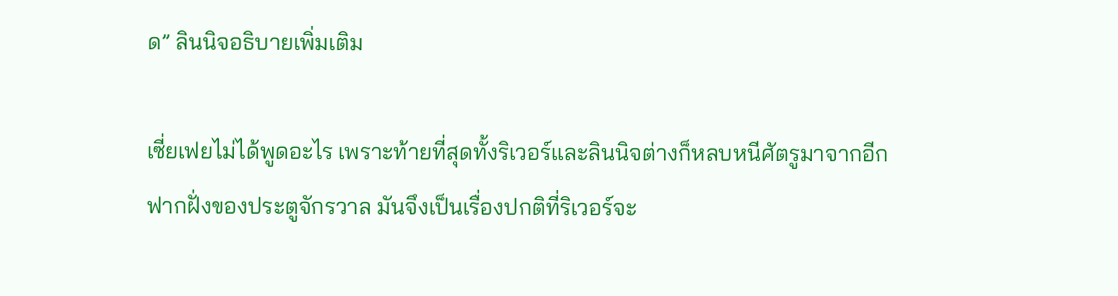ด” ลินนิจอธิบายเพิ่มเติม

เซี่ยเฟยไม่ได้พูดอะไร เพราะท้ายที่สุดทั้งริเวอร์และลินนิจต่างก็หลบหนีศัตรูมาจากอีกฟากฝั่งของประตูจักรวาล มันจึงเป็นเรื่องปกติที่ริเวอร์จะ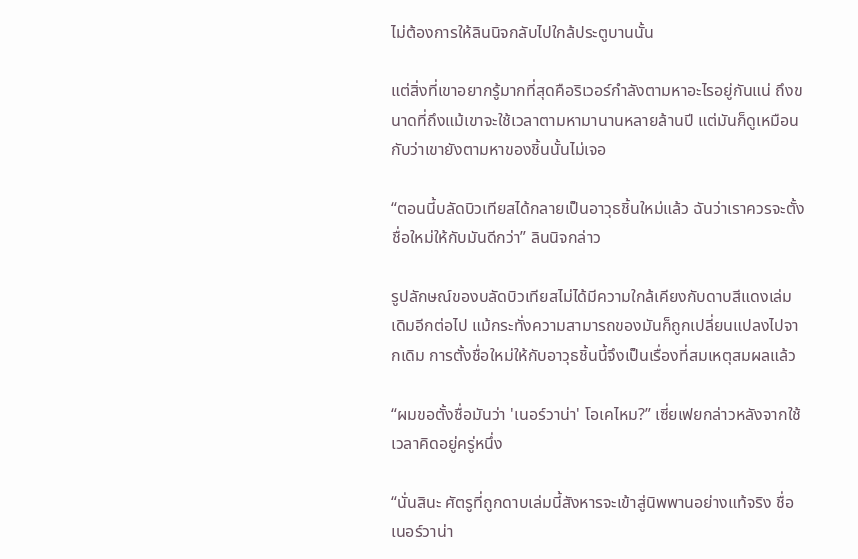ไม่ต้องการให้ลินนิจกลับไปใกล้ประตูบานนั้น

แต่สิ่งที่เขาอยากรู้มากที่สุดคือริเวอร์กำลังตามหาอะไรอยู่กันแน่ ถึงขนาดที่ถึงแม้เขาจะใช้เวลาตามหามานานหลายล้านปี แต่มันก็ดูเหมือนกับว่าเขายังตามหาของชิ้นนั้นไม่เจอ

“ตอนนี้บลัดบิวเทียสได้กลายเป็นอาวุธชิ้นใหม่แล้ว ฉันว่าเราควรจะตั้งชื่อใหม่ให้กับมันดีกว่า” ลินนิจกล่าว

รูปลักษณ์ของบลัดบิวเทียสไม่ได้มีความใกล้เคียงกับดาบสีแดงเล่มเดิมอีกต่อไป แม้กระทั่งความสามารถของมันก็ถูกเปลี่ยนแปลงไปจากเดิม การตั้งชื่อใหม่ให้กับอาวุธชิ้นนี้จึงเป็นเรื่องที่สมเหตุสมผลแล้ว

“ผมขอตั้งชื่อมันว่า 'เนอร์วาน่า' โอเคไหม?” เซี่ยเฟยกล่าวหลังจากใช้เวลาคิดอยู่ครู่หนึ่ง

“นั่นสินะ ศัตรูที่ถูกดาบเล่มนี้สังหารจะเข้าสู่นิพพานอย่างแท้จริง ชื่อเนอร์วาน่า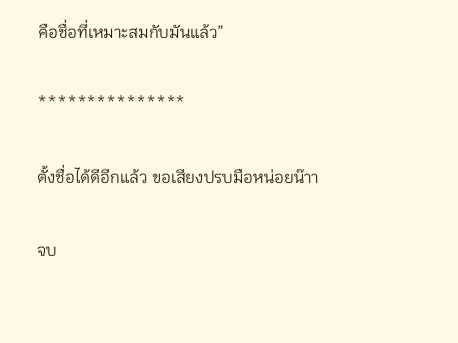คือชื่อที่เหมาะสมกับมันแล้ว”

***************

ตั้งชื่อได้ดีอีกแล้ว ขอเสียงปรบมือหน่อยน๊าา

จบ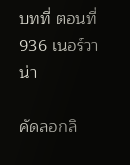บทที่ ตอนที่ 936 เนอร์วาน่า

คัดลอกลิ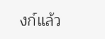งก์แล้ว